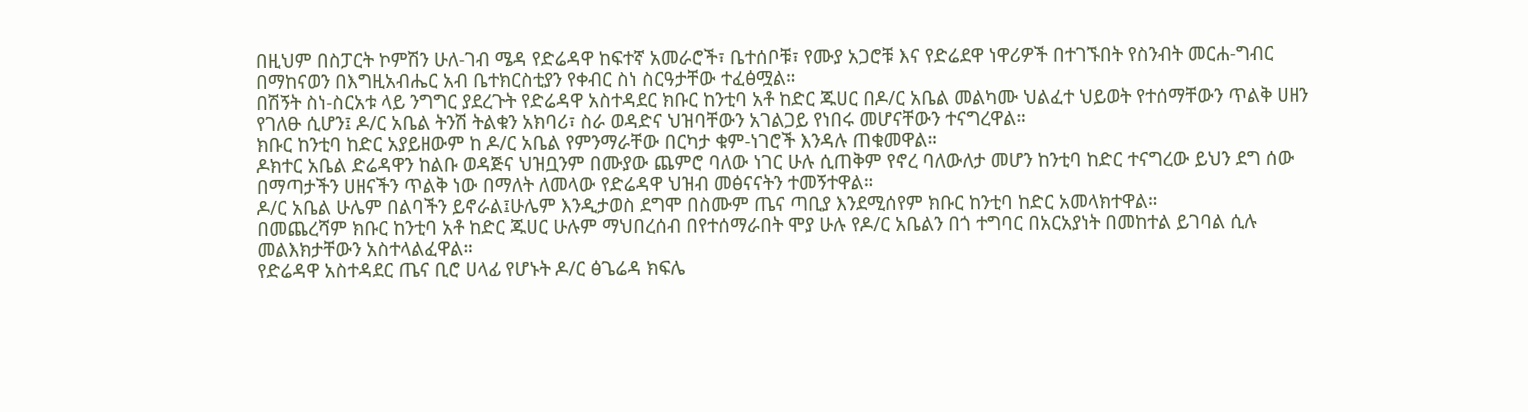በዚህም በስፓርት ኮምሽን ሁለ-ገብ ሜዳ የድሬዳዋ ከፍተኛ አመራሮች፣ ቤተሰቦቹ፣ የሙያ አጋሮቹ እና የድሬደዋ ነዋሪዎች በተገኙበት የስንብት መርሐ-ግብር በማከናወን በእግዚአብሔር አብ ቤተክርስቲያን የቀብር ስነ ስርዓታቸው ተፈፅሟል።
በሽኝት ስነ-ስርአቱ ላይ ንግግር ያደረጉት የድሬዳዋ አስተዳደር ክቡር ከንቲባ አቶ ከድር ጁሀር በዶ/ር አቤል መልካሙ ህልፈተ ህይወት የተሰማቸውን ጥልቅ ሀዘን የገለፁ ሲሆን፤ ዶ/ር አቤል ትንሽ ትልቁን አክባሪ፣ ስራ ወዳድና ህዝባቸውን አገልጋይ የነበሩ መሆናቸውን ተናግረዋል።
ክቡር ከንቲባ ከድር አያይዘውም ከ ዶ/ር አቤል የምንማራቸው በርካታ ቁም-ነገሮች እንዳሉ ጠቁመዋል።
ዶክተር አቤል ድሬዳዋን ከልቡ ወዳጅና ህዝቧንም በሙያው ጨምሮ ባለው ነገር ሁሉ ሲጠቅም የኖረ ባለውለታ መሆን ከንቲባ ከድር ተናግረው ይህን ደግ ሰው በማጣታችን ሀዘናችን ጥልቅ ነው በማለት ለመላው የድሬዳዋ ህዝብ መፅናናትን ተመኝተዋል።
ዶ/ር አቤል ሁሌም በልባችን ይኖራል፤ሁሌም እንዲታወስ ደግሞ በስሙም ጤና ጣቢያ እንደሚሰየም ክቡር ከንቲባ ከድር አመላክተዋል።
በመጨረሻም ክቡር ከንቲባ አቶ ከድር ጁሀር ሁሉም ማህበረሰብ በየተሰማራበት ሞያ ሁሉ የዶ/ር አቤልን በጎ ተግባር በአርአያነት በመከተል ይገባል ሲሉ መልእክታቸውን አስተላልፈዋል።
የድሬዳዋ አስተዳደር ጤና ቢሮ ሀላፊ የሆኑት ዶ/ር ፅጌሬዳ ክፍሌ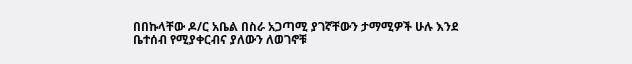በበኩላቸው ዶ/ር አቤል በስራ አጋጣሚ ያገኛቸውን ታማሚዎች ሁሉ እንደ ቤተሰብ የሚያቀርብና ያለውን ለወገኖቹ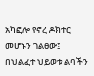አካፎሎ የኖረ ዶክተር መሆኑን ገልፀው፤ በህልፈተ ህይወቱ ልባችን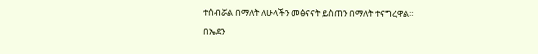ተሰብሯል በማለት ለሁላችን መፅናናት ይስጠን በማለት ተናግረዋል።
በኤደን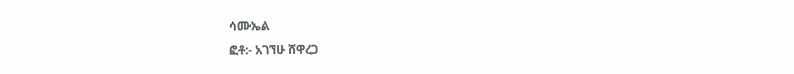ሳሙኤል
ፎቶ:- አገኘሁ ሸዋረጋ